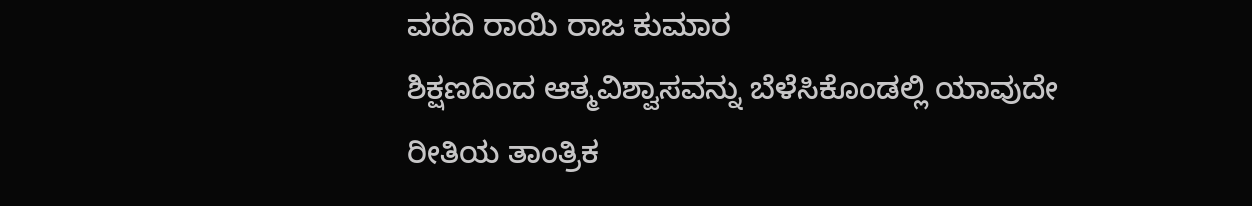ವರದಿ ರಾಯಿ ರಾಜ ಕುಮಾರ
ಶಿಕ್ಷಣದಿಂದ ಆತ್ಮವಿಶ್ವಾಸವನ್ನು ಬೆಳೆಸಿಕೊಂಡಲ್ಲಿ ಯಾವುದೇ ರೀತಿಯ ತಾಂತ್ರಿಕ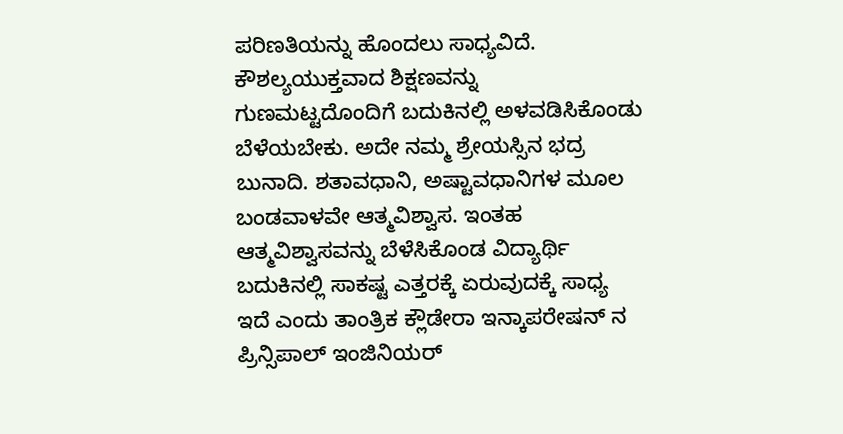ಪರಿಣತಿಯನ್ನು ಹೊಂದಲು ಸಾಧ್ಯವಿದೆ. ಕೌಶಲ್ಯಯುಕ್ತವಾದ ಶಿಕ್ಷಣವನ್ನು ಗುಣಮಟ್ಟದೊಂದಿಗೆ ಬದುಕಿನಲ್ಲಿ ಅಳವಡಿಸಿಕೊಂಡು ಬೆಳೆಯಬೇಕು. ಅದೇ ನಮ್ಮ ಶ್ರೇಯಸ್ಸಿನ ಭದ್ರ ಬುನಾದಿ. ಶತಾವಧಾನಿ, ಅಷ್ಟಾವಧಾನಿಗಳ ಮೂಲ ಬಂಡವಾಳವೇ ಆತ್ಮವಿಶ್ವಾಸ. ಇಂತಹ ಆತ್ಮವಿಶ್ವಾಸವನ್ನು ಬೆಳೆಸಿಕೊಂಡ ವಿದ್ಯಾರ್ಥಿ ಬದುಕಿನಲ್ಲಿ ಸಾಕಷ್ಟ ಎತ್ತರಕ್ಕೆ ಏರುವುದಕ್ಕೆ ಸಾಧ್ಯ ಇದೆ ಎಂದು ತಾಂತ್ರಿಕ ಕ್ಲೌಡೇರಾ ಇನ್ಕಾಪರೇಷನ್ ನ ಪ್ರಿನ್ಸಿಪಾಲ್ ಇಂಜಿನಿಯರ್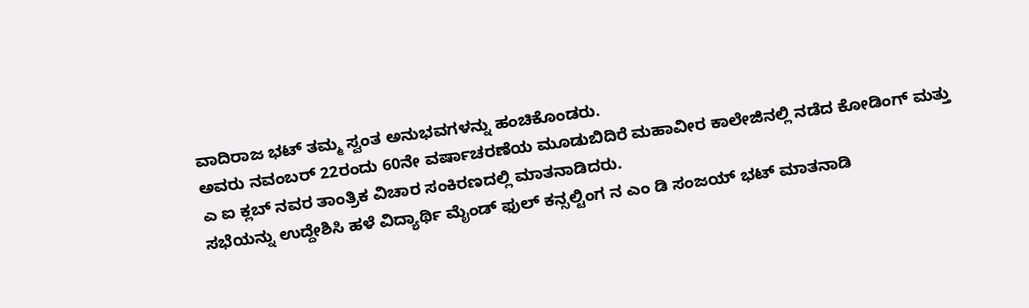ವಾದಿರಾಜ ಭಟ್ ತಮ್ಮ ಸ್ವಂತ ಅನುಭವಗಳನ್ನು ಹಂಚಿಕೊಂಡರು.
ಅವರು ನವಂಬರ್ 22ರಂದು 60ನೇ ವರ್ಷಾಚರಣೆಯ ಮೂಡುಬಿದಿರೆ ಮಹಾವೀರ ಕಾಲೇಜಿನಲ್ಲಿ ನಡೆದ ಕೋಡಿಂಗ್ ಮತ್ತು ಎ ಐ ಕ್ಲಬ್ ನವರ ತಾಂತ್ರಿಕ ವಿಚಾರ ಸಂಕಿರಣದಲ್ಲಿ ಮಾತನಾಡಿದರು.
ಸಭೆಯನ್ನು ಉದ್ದೇಶಿಸಿ ಹಳೆ ವಿದ್ಯಾರ್ಥಿ ಮೈಂಡ್ ಫುಲ್ ಕನ್ಸಲ್ಟಿಂಗ ನ ಎಂ ಡಿ ಸಂಜಯ್ ಭಟ್ ಮಾತನಾಡಿ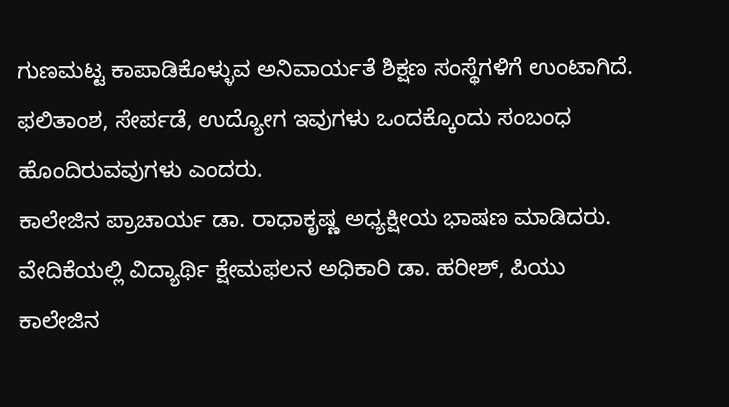ಗುಣಮಟ್ಟ ಕಾಪಾಡಿಕೊಳ್ಳುವ ಅನಿವಾರ್ಯತೆ ಶಿಕ್ಷಣ ಸಂಸ್ಥೆಗಳಿಗೆ ಉಂಟಾಗಿದೆ. ಫಲಿತಾಂಶ, ಸೇರ್ಪಡೆ, ಉದ್ಯೋಗ ಇವುಗಳು ಒಂದಕ್ಕೊಂದು ಸಂಬಂಧ ಹೊಂದಿರುವವುಗಳು ಎಂದರು.
ಕಾಲೇಜಿನ ಪ್ರಾಚಾರ್ಯ ಡಾ. ರಾಧಾಕೃಷ್ಣ ಅಧ್ಯಕ್ಷೀಯ ಭಾಷಣ ಮಾಡಿದರು. ವೇದಿಕೆಯಲ್ಲಿ ವಿದ್ಯಾರ್ಥಿ ಕ್ಷೇಮಫಲನ ಅಧಿಕಾರಿ ಡಾ. ಹರೀಶ್, ಪಿಯು ಕಾಲೇಜಿನ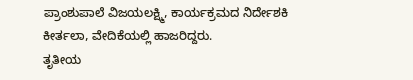ಪ್ರಾಂಶುಪಾಲೆ ವಿಜಯಲಕ್ಷ್ಮಿ, ಕಾರ್ಯಕ್ರಮದ ನಿರ್ದೇಶಕಿ ಕೀರ್ತಲಾ, ವೇದಿಕೆಯಲ್ಲಿ ಹಾಜರಿದ್ದರು.
ತೃತೀಯ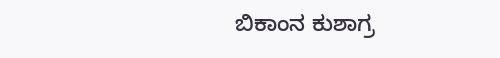ಬಿಕಾಂನ ಕುಶಾಗ್ರ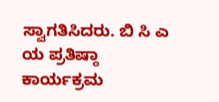ಸ್ವಾಗತಿಸಿದರು. ಬಿ ಸಿ ಎ ಯ ಪ್ರತಿಷ್ಠಾ ಕಾರ್ಯಕ್ರಮ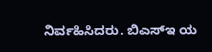ನಿರ್ವಹಿಸಿದರು. ಬಿಎಸ್ಇ ಯ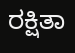ರಕ್ಷಿತಾ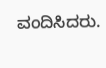ವಂದಿಸಿದರು.